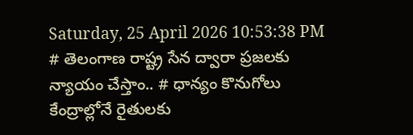Saturday, 25 April 2026 10:53:38 PM
# తెలంగాణ రాష్ట్ర సేన ద్వారా ప్రజలకు న్యాయం చేస్తాం.. # ధాన్యం కొనుగోలు కేంద్రాల్లోనే రైతులకు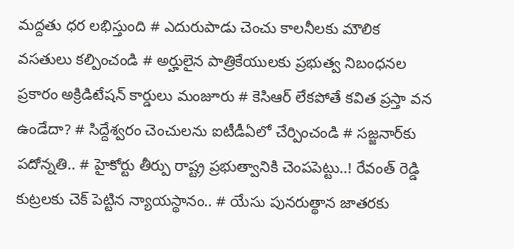మద్దతు ధర లభిస్తుంది # ఎదురుపాడు చెంచు కాలనీలకు మౌలిక వసతులు కల్పించండి # అర్హులైన పాత్రికేయులకు ప్రభుత్వ నిబంధనల ప్రకారం అక్రిడిటేషన్ కార్డులు మంజూరు # కెసిఆర్ లేకపోతే కవిత ప్రస్తా వన ఉండేదా? # సిద్దేశ్వరం చెంచులను ఐటీడీఏలో చేర్పించండి # స‌జ్జ‌నార్‌కు పదోన్నతి.. # హైకోర్టు తీర్పు రాష్ట్ర ప్రభుత్వానికి చెంపపెట్టు..! రేవంత్ రెడ్డి కుట్రలకు చెక్ పెట్టిన న్యాయస్థానం.. # యేసు పునరుత్థాన జాతరకు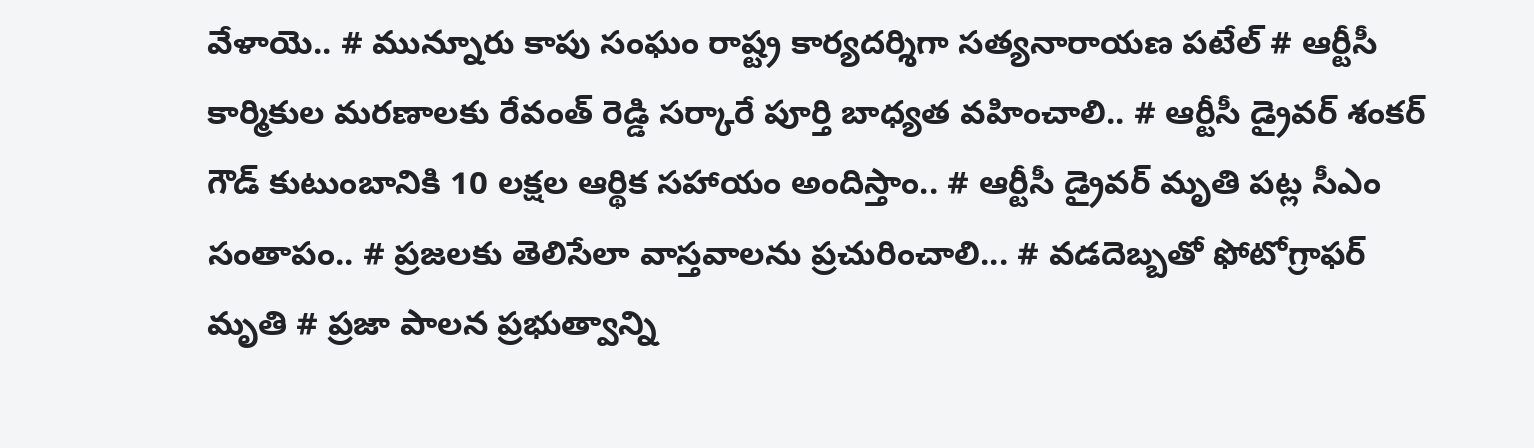వేళాయె.. # మున్నూరు కాపు సంఘం రాష్ట్ర కార్యదర్శిగా సత్యనారాయణ పటేల్ # ఆర్టీసీ కార్మికుల మరణాలకు రేవంత్ రెడ్డి సర్కారే పూర్తి బాధ్యత వహించాలి.. # ఆర్టీసీ డ్రైవర్ శంకర్ గౌడ్ కుటుంబానికి 10 లక్షల ఆర్థిక సహాయం అందిస్తాం.. # ఆర్టీసీ డ్రైవర్ మృతి పట్ల సీఎం సంతాపం.. # ప్రజలకు తెలిసేలా వాస్తవాలను ప్రచురించాలి... # వడదెబ్బతో ఫోటోగ్రాఫర్ మృతి # ప్రజా పాలన ప్రభుత్వాన్ని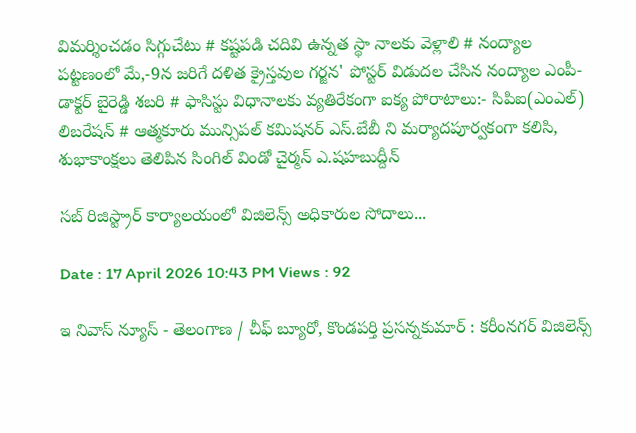విమర్శించడం సిగ్గుచేటు # కష్టపడి చదివి ఉన్నత స్థా నాలకు వెళ్లాలి # నంద్యాల పట్టణంలో మే,-9న జరిగే దళిత క్రైస్తవుల గర్జన' పోస్టర్ విడుదల చేసిన నంద్యాల ఎంపీ-డాక్టర్ బైరెడ్డి శబరి # ఫాసిస్టు విధానాలకు వ్యతిరేకంగా ఐక్య పోరాటాలు:- సిపిఐ(ఎంఎల్) లిబరేషన్ # ఆత్మకూరు మున్సిపల్ కమిషనర్ ఎస్.బేబీ ని మర్యాదపూర్వకంగా కలిసి, శుభాకాంక్షలు తెలిపిన సింగిల్ విండో చైర్మన్ ఎ.షహబుద్దీన్

సబ్ రిజిస్ట్రార్ కార్యాలయంలో విజిలెన్స్ అధికారుల సోదాలు...

Date : 17 April 2026 10:43 PM Views : 92

ఇ నివాస్ న్యూస్ - తెలంగాణ / చీఫ్ బ్యూరో, కొండపర్తి ప్రసన్నకుమార్ : కరీంనగర్ విజిలెన్స్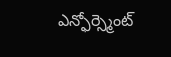ఎన్ఫోర్స్మెంట్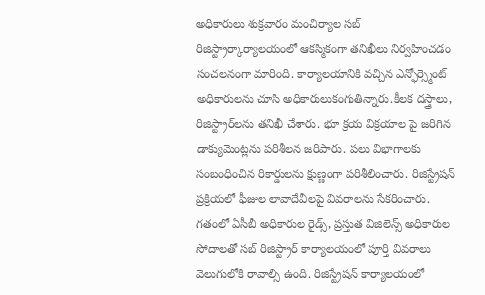అధికారులు శుక్రవారం మంచిర్యాల సబ్ రిజిస్ట్రార్కార్యాలయంలో ఆకస్మికంగా తనిఖీలు నిర్వహించడం సంచలనంగా మారింది. కార్యాలయానికి వచ్చిన ఎన్ఫోర్స్మెంట్ అధికారులను చూసి అధికారులుకంగుతిన్నారు.కీలక దస్త్రాలు, రిజిస్ట్రార్‌లను తనిఖీ చేశారు. భూ క్రయ విక్రయాల పై జరిగిన డాక్యుమెంట్లను పరిశీలన జరిపారు. పలు విభాగాలకు సంబంధించిన రికార్డులను క్షుణ్ణంగా పరిశీలించారు. రిజిస్ట్రేషన్ ప్రక్రియలో ఫీజుల లావాదేవీలపై వివరాలను సేకరించారు. గతంలో ఏసీబీ అధికారుల రైడ్స్, ప్రస్తుత విజిలెన్స్ అధికారుల సోదాలతో సబ్ రిజిస్ట్రార్ కార్యాలయంలో పూర్తి వివరాలు వెలుగులోకి రావాల్సి ఉంది. రిజిస్ట్రేషన్ కార్యాలయంలో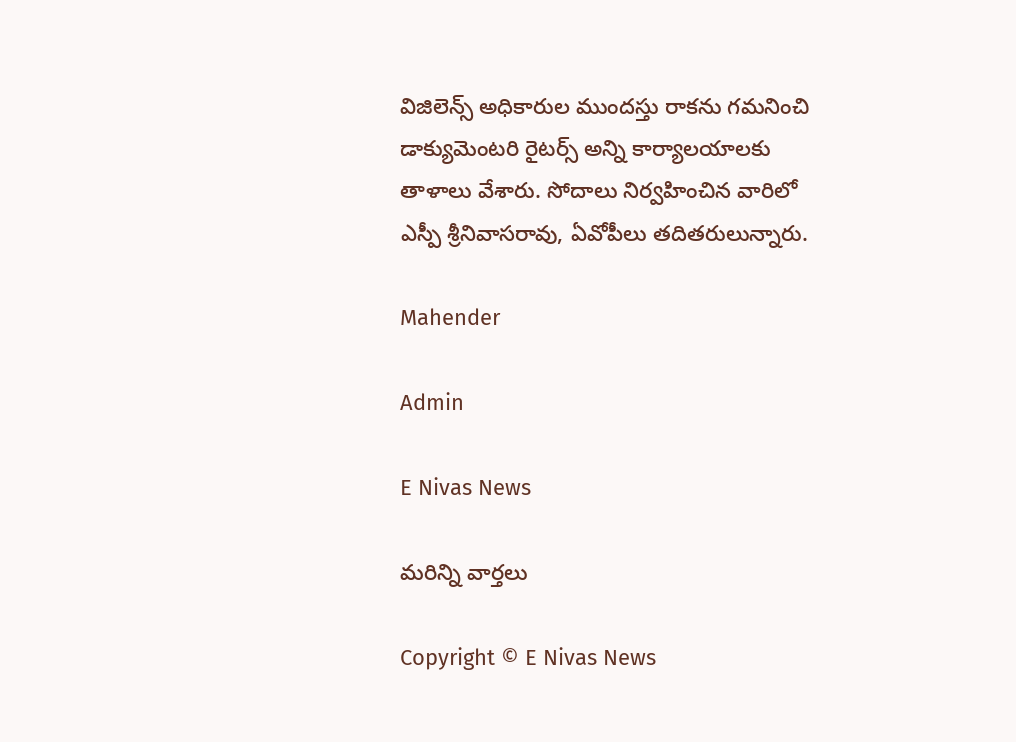విజిలెన్స్ అధికారుల ముందస్తు రాకను గమనించి డాక్యుమెంటరి రైటర్స్ అన్ని కార్యాలయాలకు తాళాలు వేశారు. సోదాలు నిర్వహించిన వారిలో ఎస్పీ శ్రీనివాసరావు, ఏవోపీలు తదితరులున్నారు.

Mahender

Admin

E Nivas News

మరిన్ని వార్తలు

Copyright © E Nivas News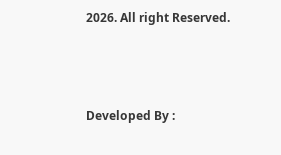2026. All right Reserved.



Developed By :